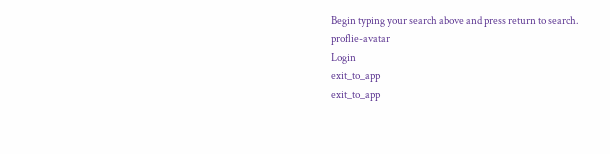Begin typing your search above and press return to search.
proflie-avatar
Login
exit_to_app
exit_to_app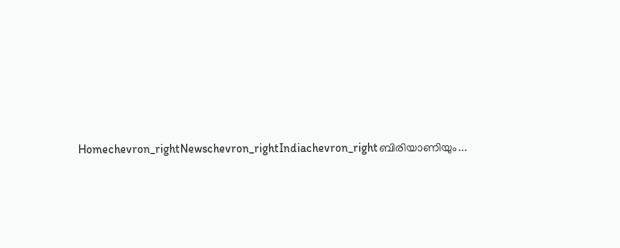Homechevron_rightNewschevron_rightIndiachevron_rightബിരിയാണിയും...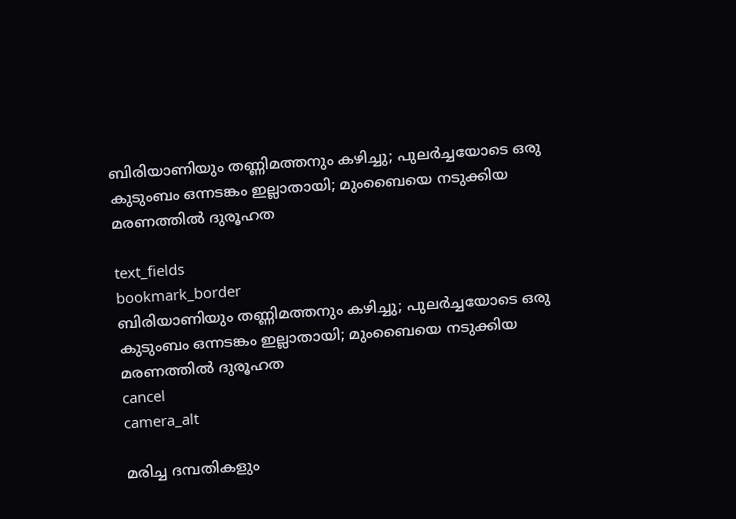ബിരിയാണിയും തണ്ണിമത്തനും കഴിച്ചു; പുലർച്ചയോടെ ഒരു കുടുംബം ഒന്നടങ്കം ഇല്ലാതായി; മുംബൈയെ നടുക്കിയ മരണത്തിൽ ദുരൂഹത

text_fields
bookmark_border
ബിരിയാണിയും തണ്ണിമത്തനും കഴിച്ചു; പുലർച്ചയോടെ ഒരു കുടുംബം ഒന്നടങ്കം ഇല്ലാതായി; മുംബൈയെ നടുക്കിയ മരണത്തിൽ ദുരൂഹത
cancel
camera_alt

മരിച്ച ദമ്പതികളും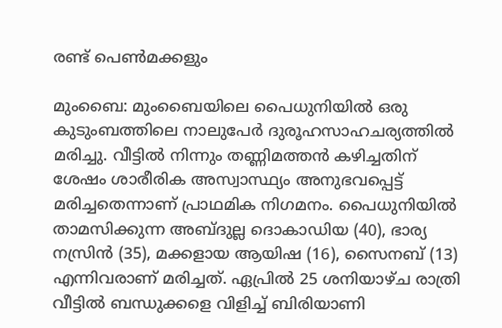രണ്ട് പെൺമക്കളും

മുംബൈ: മുംബൈയിലെ പൈധുനിയിൽ ഒരു കുടുംബത്തിലെ നാലുപേർ ദുരൂഹസാഹചര്യത്തിൽ മരിച്ചു. വീട്ടിൽ നിന്നും തണ്ണിമത്തൻ കഴിച്ചതിന് ശേഷം ശാരീരിക അസ്വാസ്ഥ്യം അനുഭവപ്പെട്ട് മരിച്ചതെന്നാണ് പ്രാഥമിക നിഗമനം. പൈധുനിയിൽ താമസിക്കുന്ന അബ്ദുല്ല ദൊകാഡിയ (40), ഭാര്യ നസ്രിൻ (35), മക്കളായ ആയിഷ (16), സൈനബ് (13) എന്നിവരാണ് മരിച്ചത്. ഏപ്രിൽ 25 ശനിയാഴ്ച രാത്രി വീട്ടിൽ ബന്ധുക്കളെ വിളിച്ച് ബിരിയാണി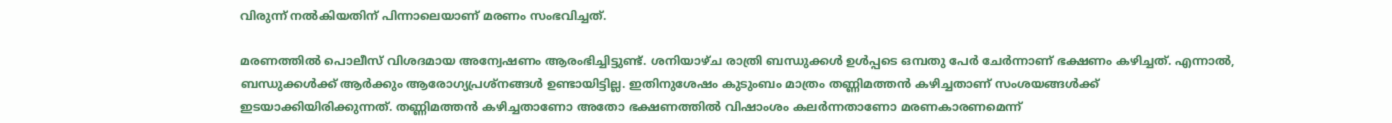വിരുന്ന് നൽകിയതിന് പിന്നാലെയാണ് മരണം സംഭവിച്ചത്.

മരണത്തിൽ പൊലീസ് വിശദമായ അന്വേഷണം ആരംഭിച്ചിട്ടുണ്ട്. ശനിയാഴ്ച രാത്രി ബന്ധുക്കൾ ഉൾപ്പടെ ഒമ്പതു പേർ ചേർന്നാണ് ഭക്ഷണം കഴിച്ചത്. എന്നാൽ, ബന്ധുക്കൾക്ക് ആർക്കും ആരോഗ്യപ്രശ്നങ്ങൾ ഉണ്ടായിട്ടില്ല. ഇതിനുശേഷം കുടുംബം മാത്രം തണ്ണിമത്തൻ കഴിച്ചതാണ് സംശയങ്ങൾക്ക് ഇടയാക്കിയിരിക്കുന്നത്. തണ്ണിമത്തൻ കഴിച്ചതാണോ അതോ ഭക്ഷണത്തിൽ വിഷാംശം കലർന്നതാണോ മരണകാരണമെന്ന്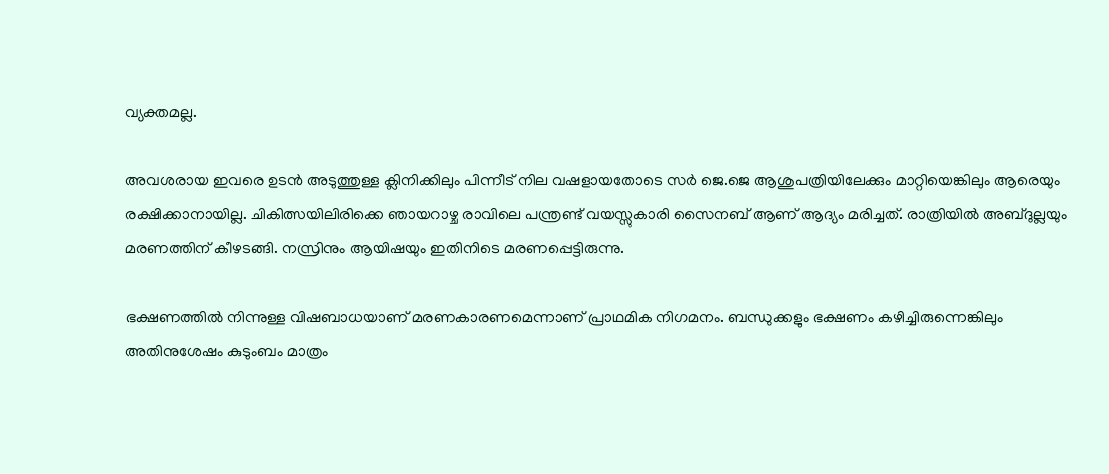വ്യക്തമല്ല.

അവശരായ ഇവരെ ഉടൻ അടുത്തുള്ള ക്ലിനിക്കിലും പിന്നീട് നില വഷളായതോടെ സർ ജെ.ജെ ആശുപത്രിയിലേക്കും മാറ്റിയെങ്കിലും ആരെയും രക്ഷിക്കാനായില്ല. ചികിത്സയിലിരിക്കെ ഞായറാഴ്ച രാവിലെ പന്ത്രണ്ട് വയസ്സുകാരി സൈനബ് ആണ് ആദ്യം മരിച്ചത്. രാത്രിയിൽ അബ്ദുല്ലയും മരണത്തിന് കീഴടങ്ങി. നസ്രിനും ആയിഷയും ഇതിനിടെ മരണപ്പെട്ടിരുന്നു.

ഭക്ഷണത്തിൽ നിന്നുള്ള വിഷബാധയാണ് മരണകാരണമെന്നാണ് പ്രാഥമിക നിഗമനം. ബന്ധുക്കളും ഭക്ഷണം കഴിച്ചിരുന്നെങ്കിലും അതിനുശേഷം കുടുംബം മാത്രം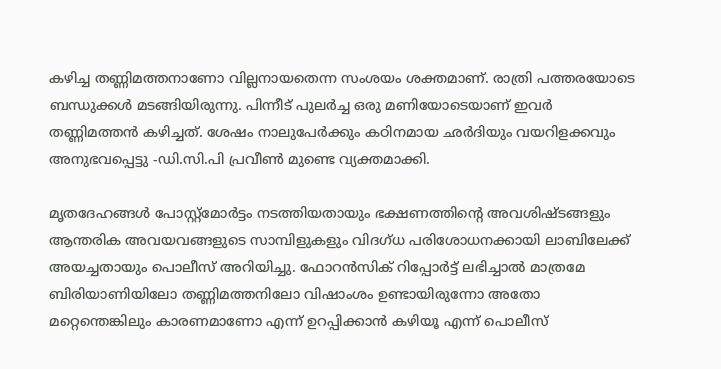കഴിച്ച തണ്ണിമത്തനാണോ വില്ലനായതെന്ന സംശയം ശക്തമാണ്. രാത്രി പത്തരയോടെ ബന്ധുക്കൾ മടങ്ങിയിരുന്നു. പിന്നീട് പുലർച്ച ഒരു മണിയോടെയാണ് ഇവർ തണ്ണിമത്തൻ കഴിച്ചത്. ശേഷം നാലുപേർക്കും കഠിനമായ ഛർദിയും വയറിളക്കവും അനുഭവപ്പെട്ടു -ഡി.സി.പി പ്രവീൺ മുണ്ടെ വ്യക്തമാക്കി.

മൃതദേഹങ്ങൾ പോസ്റ്റ്‌മോർട്ടം നടത്തിയതായും ഭക്ഷണത്തിന്റെ അവശിഷ്ടങ്ങളും ആന്തരിക അവയവങ്ങളുടെ സാമ്പിളുകളും വിദഗ്ധ പരിശോധനക്കായി ലാബിലേക്ക് അയച്ചതായും പൊലീസ് അറിയിച്ചു. ഫോറൻസിക് റിപ്പോർട്ട് ലഭിച്ചാൽ മാത്രമേ ബിരിയാണിയിലോ തണ്ണിമത്തനിലോ വിഷാംശം ഉണ്ടായിരുന്നോ അതോ മറ്റെന്തെങ്കിലും കാരണമാണോ എന്ന് ഉറപ്പിക്കാൻ കഴിയൂ എന്ന് പൊലീസ്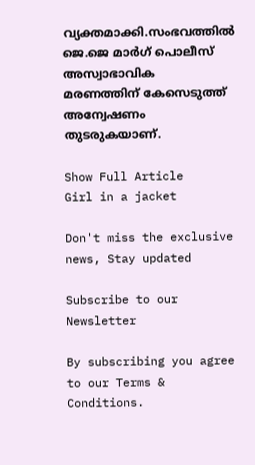വ്യക്തമാക്കി.സംഭവത്തിൽ ജെ.ജെ മാർഗ് പൊലീസ് അസ്വാഭാവിക മരണത്തിന് കേസെടുത്ത് അന്വേഷണം തുടരുകയാണ്.

Show Full Article
Girl in a jacket

Don't miss the exclusive news, Stay updated

Subscribe to our Newsletter

By subscribing you agree to our Terms & Conditions.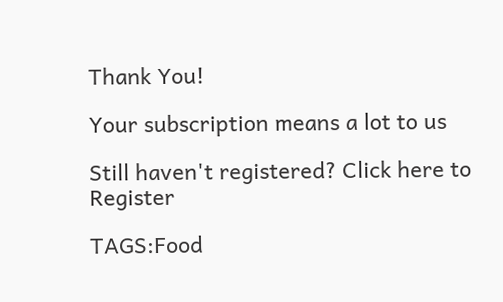Thank You!

Your subscription means a lot to us

Still haven't registered? Click here to Register

TAGS:Food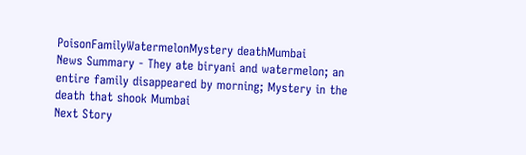PoisonFamilyWatermelonMystery deathMumbai
News Summary - They ate biryani and watermelon; an entire family disappeared by morning; Mystery in the death that shook Mumbai
Next Story